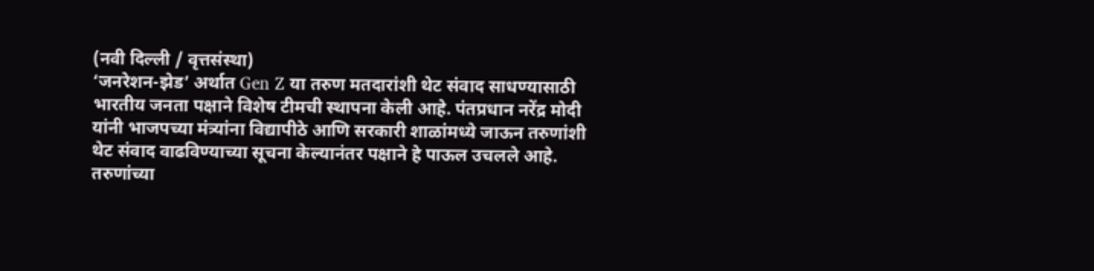(नवी दिल्ली / वृत्तसंस्था)
‘जनरेशन-झेड’ अर्थात Gen Z या तरुण मतदारांशी थेट संवाद साधण्यासाठी भारतीय जनता पक्षाने विशेष टीमची स्थापना केली आहे. पंतप्रधान नरेंद्र मोदी यांनी भाजपच्या मंत्र्यांना विद्यापीठे आणि सरकारी शाळांमध्ये जाऊन तरुणांशी थेट संवाद वाढविण्याच्या सूचना केल्यानंतर पक्षाने हे पाऊल उचलले आहे. तरुणांच्या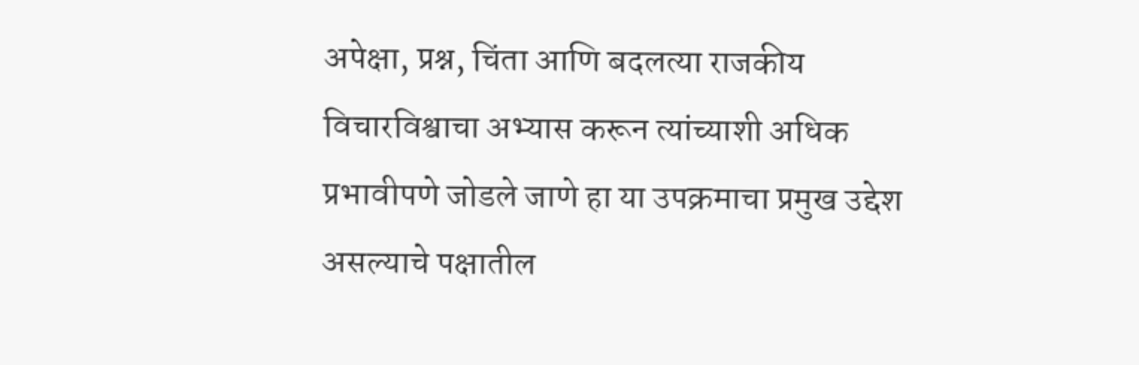अपेक्षा, प्रश्न, चिंता आणि बदलत्या राजकीय विचारविश्वाचा अभ्यास करून त्यांच्याशी अधिक प्रभावीपणे जोडले जाणे हा या उपक्रमाचा प्रमुख उद्देश असल्याचे पक्षातील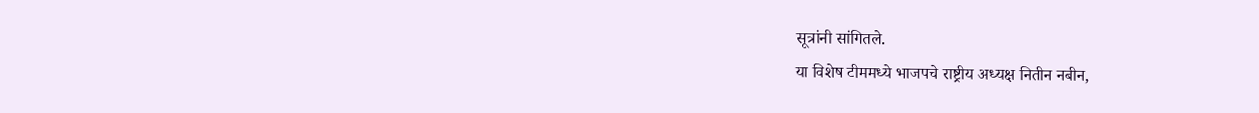सूत्रांनी सांगितले.
या विशेष टीममध्ये भाजपचे राष्ट्रीय अध्यक्ष नितीन नबीन,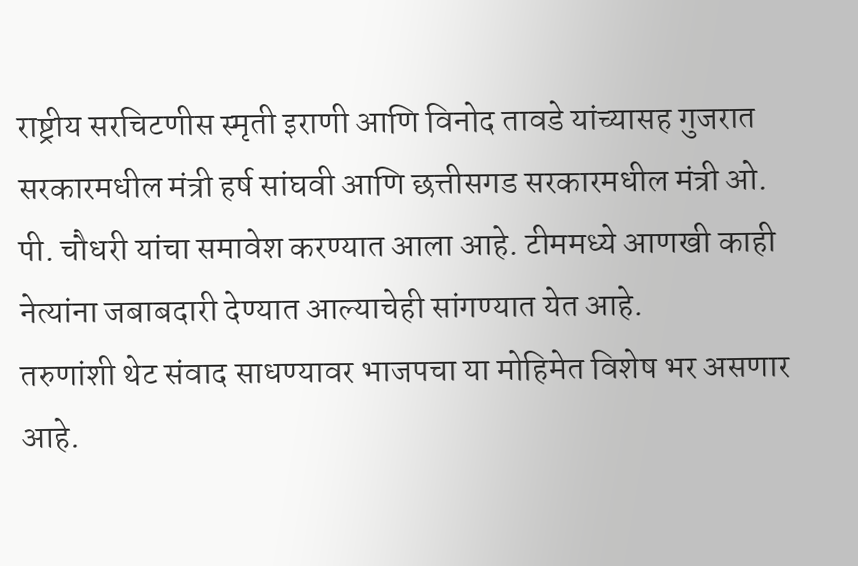राष्ट्रीय सरचिटणीस स्मृती इराणी आणि विनोद तावडे यांच्यासह गुजरात सरकारमधील मंत्री हर्ष सांघवी आणि छत्तीसगड सरकारमधील मंत्री ओ. पी. चौधरी यांचा समावेश करण्यात आला आहे. टीममध्ये आणखी काही नेत्यांना जबाबदारी देण्यात आल्याचेही सांगण्यात येत आहे.
तरुणांशी थेट संवाद साधण्यावर भाजपचा या मोहिमेत विशेष भर असणार आहे.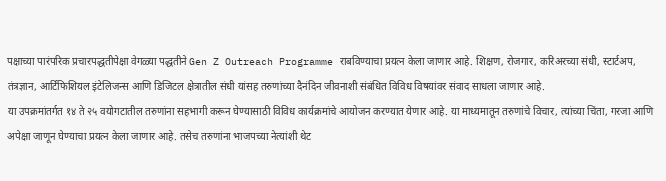पक्षाच्या पारंपरिक प्रचारपद्धतीपेक्षा वेगळ्या पद्धतीने Gen Z Outreach Programme राबविण्याचा प्रयत्न केला जाणार आहे. शिक्षण, रोजगार, करिअरच्या संधी, स्टार्टअप, तंत्रज्ञान, आर्टिफिशियल इंटेलिजन्स आणि डिजिटल क्षेत्रातील संधी यांसह तरुणांच्या दैनंदिन जीवनाशी संबंधित विविध विषयांवर संवाद साधला जाणार आहे.
या उपक्रमांतर्गत १४ ते २५ वयोगटातील तरुणांना सहभागी करून घेण्यासाठी विविध कार्यक्रमांचे आयोजन करण्यात येणार आहे. या माध्यमातून तरुणांचे विचार, त्यांच्या चिंता, गरजा आणि अपेक्षा जाणून घेण्याचा प्रयत्न केला जाणार आहे. तसेच तरुणांना भाजपच्या नेत्यांशी थेट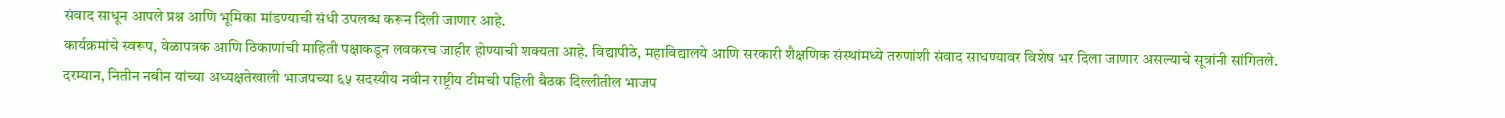संवाद साधून आपले प्रश्न आणि भूमिका मांडण्याची संधी उपलब्ध करून दिली जाणार आहे.
कार्यक्रमांचे स्वरूप, वेळापत्रक आणि ठिकाणांची माहिती पक्षाकडून लवकरच जाहीर होण्याची शक्यता आहे. विद्यापीठे, महाविद्यालये आणि सरकारी शैक्षणिक संस्थांमध्ये तरुणांशी संवाद साधण्यावर विशेष भर दिला जाणार असल्याचे सूत्रांनी सांगितले.
दरम्यान, नितीन नबीन यांच्या अध्यक्षतेखाली भाजपच्या ६५ सदस्यीय नवीन राष्ट्रीय टीमची पहिली बैठक दिल्लीतील भाजप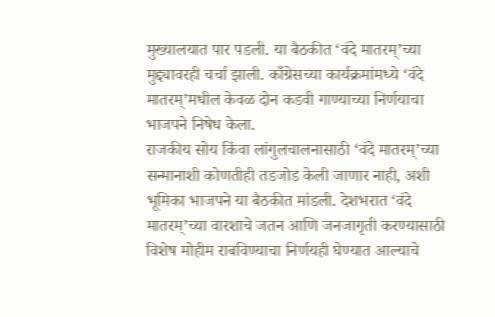मुख्यालयात पार पडली. या बैठकीत ‘वंदे मातरम्’च्या मुद्द्यावरही चर्चा झाली. काँग्रेसच्या कार्यक्रमांमध्ये ‘वंदे मातरम्’मधील केवळ दोन कडवी गाण्याच्या निर्णयाचा भाजपने निषेध केला.
राजकीय सोय किंवा लांगुलचालनासाठी ‘वंदे मातरम्’च्या सन्मानाशी कोणतीही तडजोड केली जाणार नाही, अशी भूमिका भाजपने या बैठकीत मांडली. देशभरात ‘वंदे मातरम्’च्या वारशाचे जतन आणि जनजागृती करण्यासाठी विशेष मोहीम राबविण्याचा निर्णयही घेण्यात आल्याचे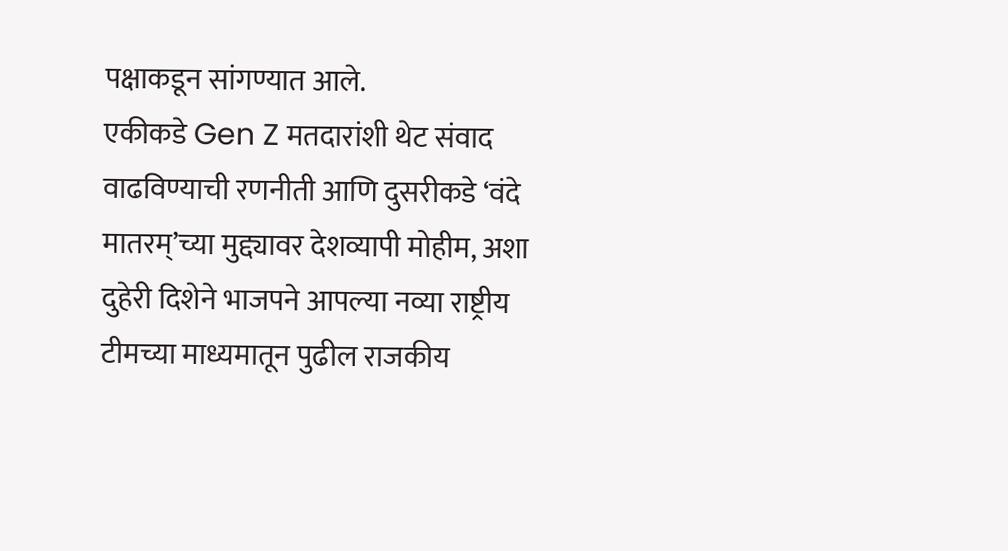पक्षाकडून सांगण्यात आले.
एकीकडे Gen Z मतदारांशी थेट संवाद वाढविण्याची रणनीती आणि दुसरीकडे ‘वंदे मातरम्’च्या मुद्द्यावर देशव्यापी मोहीम, अशा दुहेरी दिशेने भाजपने आपल्या नव्या राष्ट्रीय टीमच्या माध्यमातून पुढील राजकीय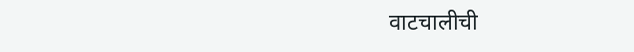वाटचालीची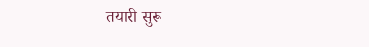तयारी सुरू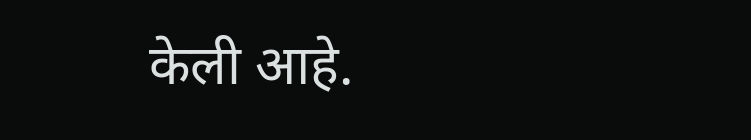केली आहे.